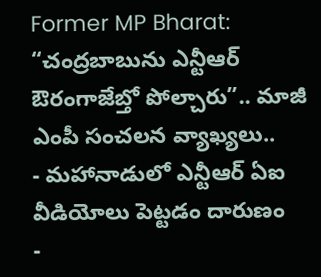Former MP Bharat: “చంద్రబాబును ఎన్టీఆర్ ఔరంగాజేబ్తో పోల్చారు”.. మాజీ ఎంపీ సంచలన వ్యాఖ్యలు..
- మహానాడులో ఎన్టీఆర్ ఏఐ వీడియోలు పెట్టడం దారుణం
-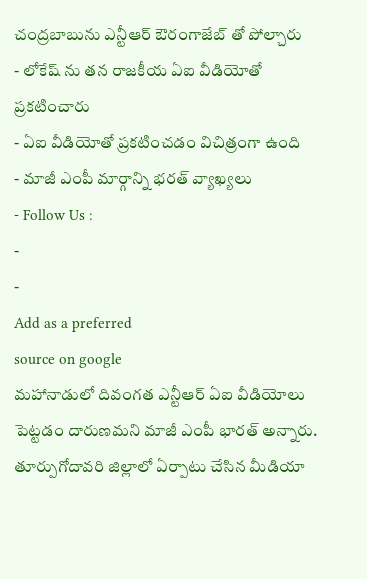చంద్రబాబును ఎన్టీఆర్ ఔరంగాజేబ్ తో పోల్చారు
- లోకేష్ ను తన రాజకీయ ఏఐ వీడియోతో ప్రకటించారు
- ఏఐ వీడియోతో ప్రకటించడం విచిత్రంగా ఉంది
- మాజీ ఎంపీ మార్గాన్ని భరత్ వ్యాఖ్యలు
- Follow Us :
-
-
Add as a preferred
source on google
మహానాడులో దివంగత ఎన్టీఆర్ ఏఐ వీడియోలు పెట్టడం దారుణమని మాజీ ఎంపీ భారత్ అన్నారు. తూర్పుగోదావరి జిల్లాలో ఏర్పాటు చేసిన మీడియా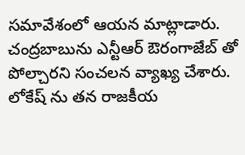సమావేశంలో ఆయన మాట్లాడారు. చంద్రబాబును ఎన్టీఆర్ ఔరంగాజేబ్ తో పోల్చారని సంచలన వ్యాఖ్య చేశారు. లోకేష్ ను తన రాజకీయ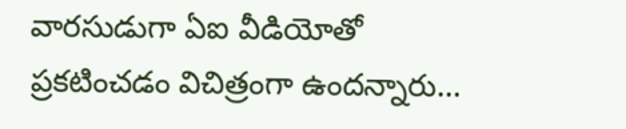వారసుడుగా ఏఐ వీడియోతో ప్రకటించడం విచిత్రంగా ఉందన్నారు…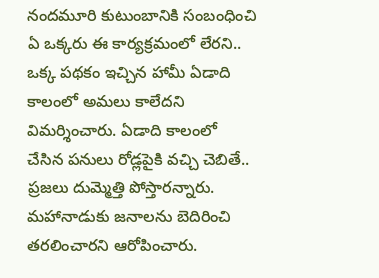నందమూరి కుటుంబానికి సంబంధించి ఏ ఒక్కరు ఈ కార్యక్రమంలో లేరని.. ఒక్క పథకం ఇచ్చిన హామీ ఏడాది కాలంలో అమలు కాలేదని విమర్శించారు. ఏడాది కాలంలో చేసిన పనులు రోడ్లపైకి వచ్చి చెబితే.. ప్రజలు దుమ్మెత్తి పోస్తారన్నారు. మహానాడుకు జనాలను బెదిరించి తరలించారని ఆరోపించారు.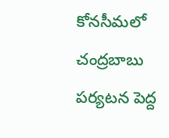కోనసీమలో చంద్రబాబు పర్యటన పెద్ద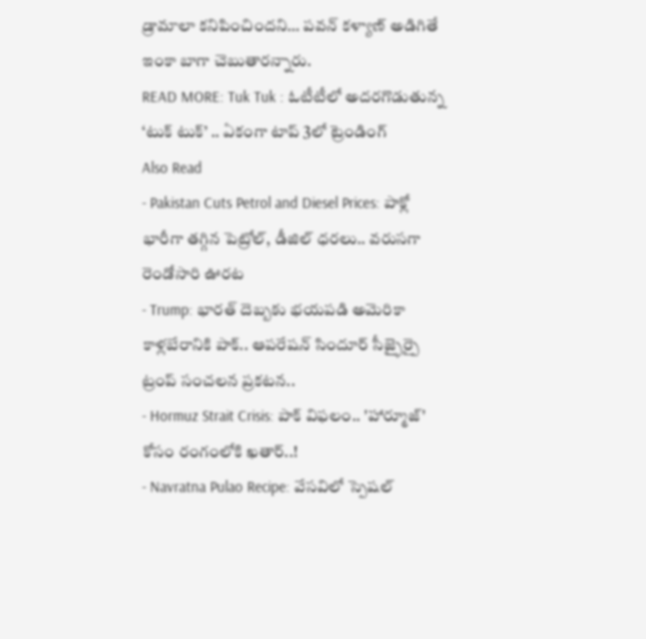డ్రామాలా కనిపించిందని… పవన్ కళ్యాణ్ అడిగితే ఇంకా బాగా చెబుతారన్నారు.
READ MORE: Tuk Tuk : ఓటీటీలో అదరగొడుతున్న ‘టుక్ టుక్’ .. ఏకంగా టాప్ 3లో ట్రెండింగ్
Also Read
- Pakistan Cuts Petrol and Diesel Prices: పాక్లో భారీగా తగ్గిన పెట్రోల్, డీజిల్ ధరలు.. వరుసగా రెండోసారి ఊరట
- Trump: భారత్ దెబ్బకు భయపడి అమెరికా కాళ్లబేరానికి పాక్.. ఆపరేషన్ సిందూర్ సీజ్ఫైర్పై ట్రంప్ సంచలన ప్రకటన..
- Hormuz Strait Crisis: పాక్ విఫలం.. 'హార్మూజ్' కోసం రంగంలోకి ఖతార్..!
- Navratna Pulao Recipe: వేసవిలో స్పెషల్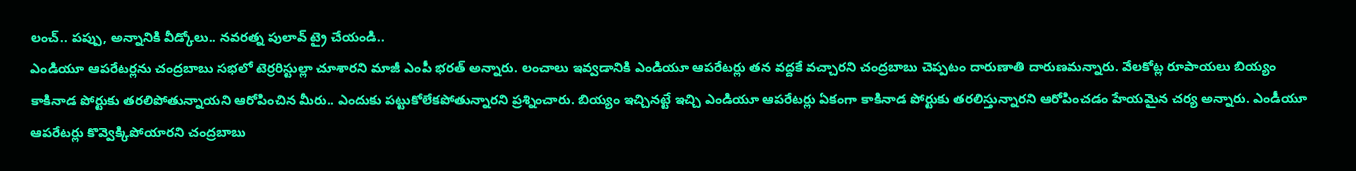లంచ్.. పప్పు, అన్నానికి వీడ్కోలు.. నవరత్న పులావ్ ట్రై చేయండి..
ఎండియూ ఆపరేటర్లను చంద్రబాబు సభలో టెర్రరిస్టుల్లా చూశారని మాజీ ఎంపీ భరత్ అన్నారు. లంచాలు ఇవ్వడానికి ఎండియూ ఆపరేటర్లు తన వద్దకే వచ్చారని చంద్రబాబు చెప్పటం దారుణాతి దారుణమన్నారు. వేలకోట్ల రూపాయలు బియ్యం కాకినాడ పోర్టుకు తరలిపోతున్నాయని ఆరోపించిన మీరు.. ఎందుకు పట్టుకోలేకపోతున్నారని ప్రశ్నించారు. బియ్యం ఇచ్చినట్టే ఇచ్చి ఎండియూ ఆపరేటర్లు ఏకంగా కాకినాడ పోర్టుకు తరలిస్తున్నారని ఆరోపించడం హేయమైన చర్య అన్నారు. ఎండీయూ ఆపరేటర్లు కొవ్వెక్కిపోయారని చంద్రబాబు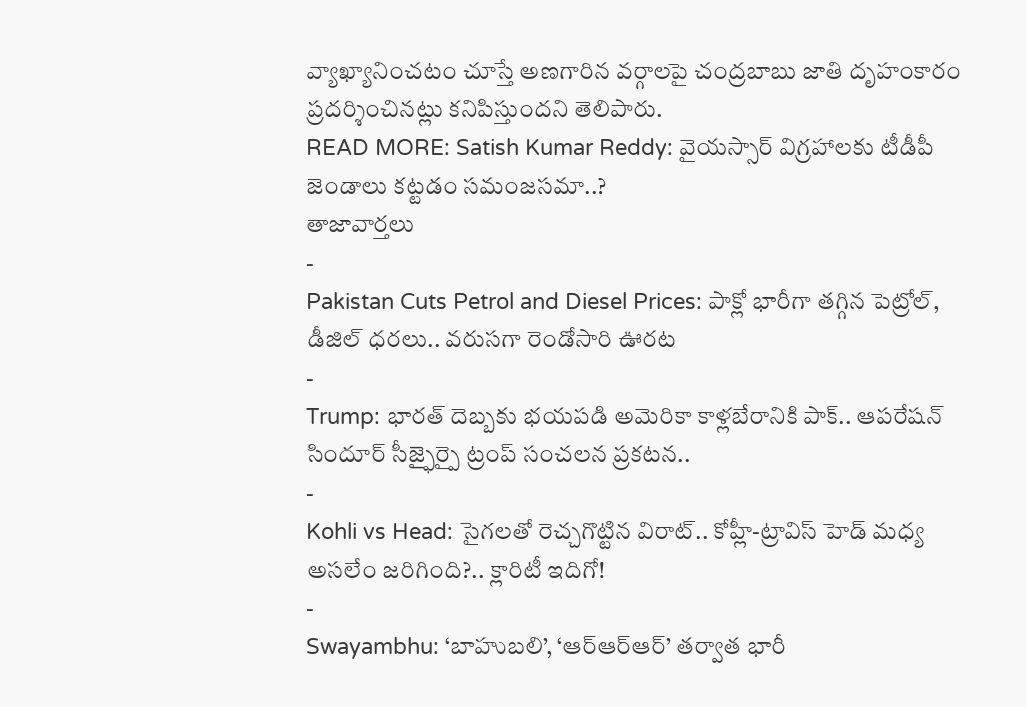వ్యాఖ్యానించటం చూస్తే అణగారిన వర్గాలపై చంద్రబాబు జాతి దృహంకారం ప్రదర్శించినట్లు కనిపిస్తుందని తెలిపారు.
READ MORE: Satish Kumar Reddy: వైయస్సార్ విగ్రహాలకు టీడీపీ జెండాలు కట్టడం సమంజసమా..?
తాజావార్తలు
-
Pakistan Cuts Petrol and Diesel Prices: పాక్లో భారీగా తగ్గిన పెట్రోల్, డీజిల్ ధరలు.. వరుసగా రెండోసారి ఊరట
-
Trump: భారత్ దెబ్బకు భయపడి అమెరికా కాళ్లబేరానికి పాక్.. ఆపరేషన్ సిందూర్ సీజ్ఫైర్పై ట్రంప్ సంచలన ప్రకటన..
-
Kohli vs Head: సైగలతో రెచ్చగొట్టిన విరాట్.. కోహ్లీ-ట్రావిస్ హెడ్ మధ్య అసలేం జరిగింది?.. క్లారిటీ ఇదిగో!
-
Swayambhu: ‘బాహుబలి’, ‘ఆర్ఆర్ఆర్’ తర్వాత భారీ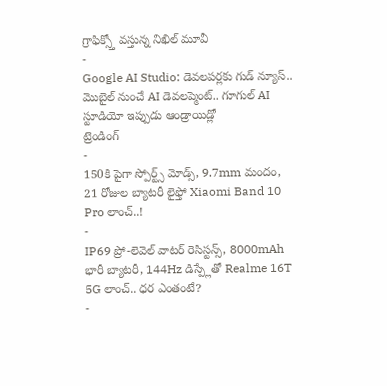గ్రాఫిక్స్తో వస్తున్న నిఖిల్ మూవీ
-
Google AI Studio: డెవలపర్లకు గుడ్ న్యూస్.. మొబైల్ నుంచే AI డెవలప్మెంట్.. గూగుల్ AI స్టూడియో ఇప్పుడు ఆండ్రాయిడ్లో
ట్రెండింగ్
-
150కి పైగా స్పోర్ట్స్ మోడ్స్, 9.7mm మందం, 21 రోజుల బ్యాటరీ లైఫ్తో Xiaomi Band 10 Pro లాంచ్..!
-
IP69 ప్రో-లెవెల్ వాటర్ రెసిస్టన్స్, 8000mAh భారీ బ్యాటరీ, 144Hz డిస్ప్లేతో Realme 16T 5G లాంచ్.. ధర ఎంతంటే?
-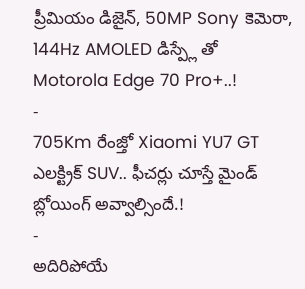ప్రీమియం డిజైన్, 50MP Sony కెమెరా, 144Hz AMOLED డిస్ప్లే తో Motorola Edge 70 Pro+..!
-
705Km రేంజ్తో Xiaomi YU7 GT ఎలక్ట్రిక్ SUV.. ఫీచర్లు చూస్తే మైండ్ బ్లోయింగ్ అవ్వాల్సిందే.!
-
అదిరిపోయే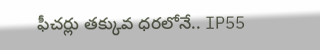ఫీచర్లు తక్కువ ధరలోనే.. IP55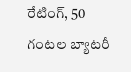రేటింగ్, 50 గంటల బ్యాటరీ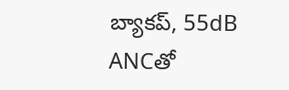బ్యాకప్, 55dB ANCతో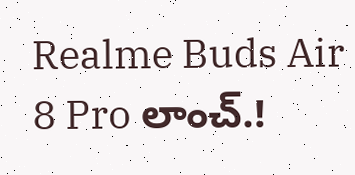Realme Buds Air 8 Pro లాంచ్.!